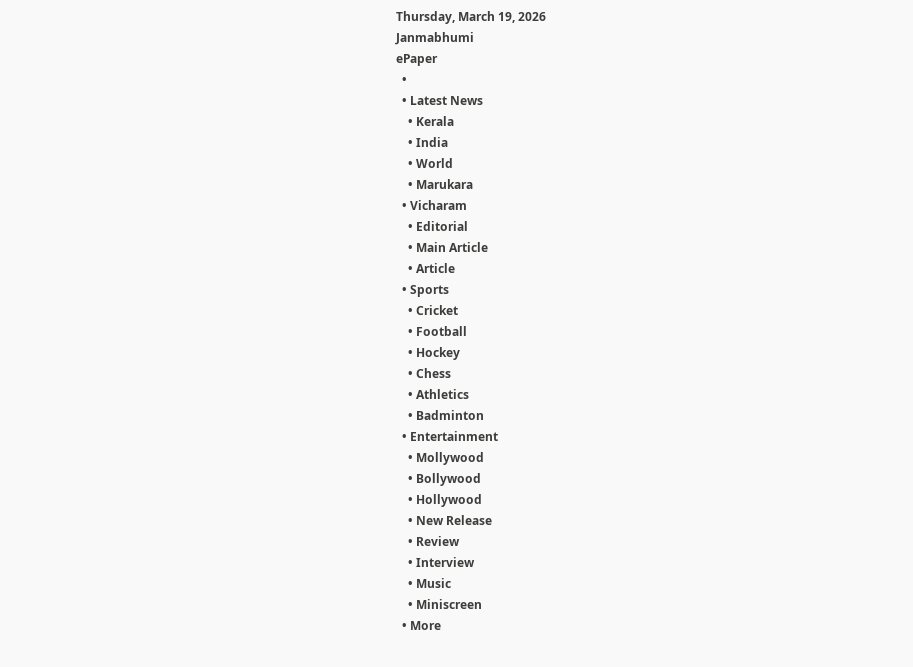Thursday, March 19, 2026
Janmabhumi
ePaper
  •
  • Latest News
    • Kerala
    • India
    • World
    • Marukara
  • Vicharam
    • Editorial
    • Main Article
    • Article
  • Sports
    • Cricket
    • Football
    • Hockey
    • Chess
    • Athletics
    • Badminton
  • Entertainment
    • Mollywood
    • Bollywood
    • Hollywood
    • New Release
    • Review
    • Interview
    • Music
    • Miniscreen
  • More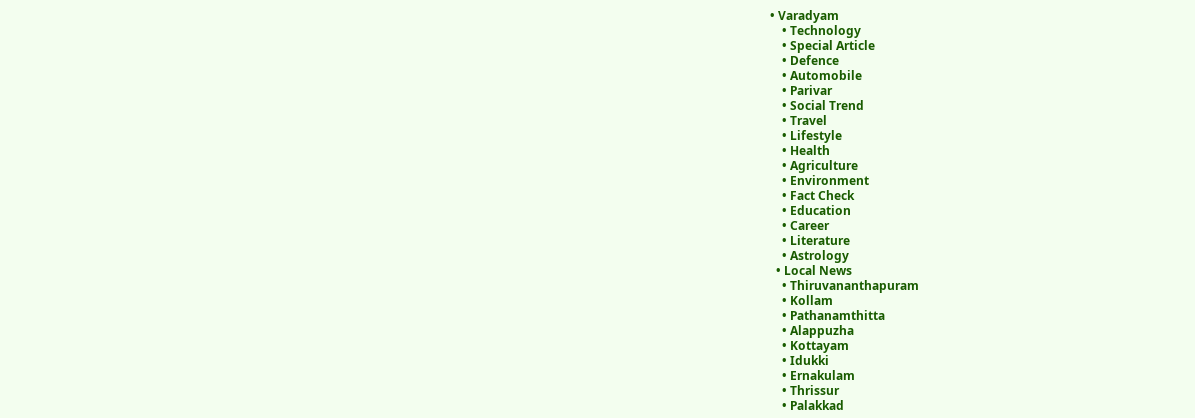• Varadyam
    • Technology
    • Special Article
    • Defence
    • Automobile
    • Parivar
    • Social Trend
    • Travel
    • Lifestyle
    • Health
    • Agriculture
    • Environment
    • Fact Check
    • Education
    • Career
    • Literature
    • Astrology
  • Local News
    • Thiruvananthapuram
    • Kollam
    • Pathanamthitta
    • Alappuzha
    • Kottayam
    • Idukki
    • Ernakulam
    • Thrissur
    • Palakkad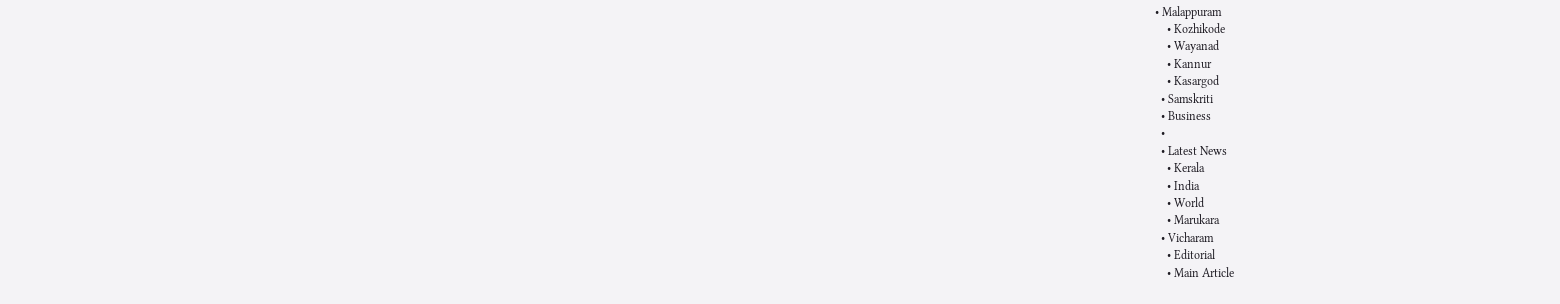• Malappuram
    • Kozhikode
    • Wayanad
    • Kannur
    • Kasargod
  • Samskriti
  • Business
  •
  • Latest News
    • Kerala
    • India
    • World
    • Marukara
  • Vicharam
    • Editorial
    • Main Article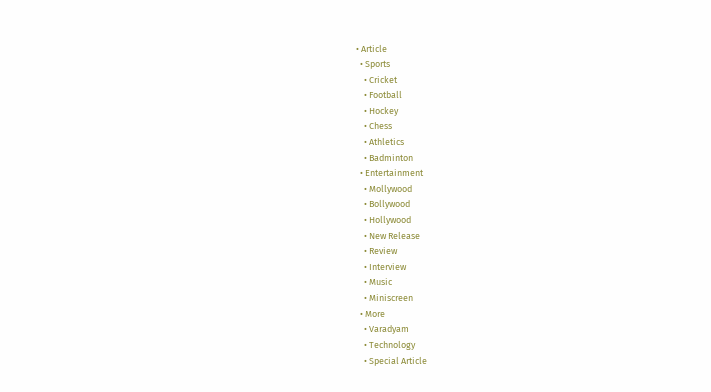• Article
  • Sports
    • Cricket
    • Football
    • Hockey
    • Chess
    • Athletics
    • Badminton
  • Entertainment
    • Mollywood
    • Bollywood
    • Hollywood
    • New Release
    • Review
    • Interview
    • Music
    • Miniscreen
  • More
    • Varadyam
    • Technology
    • Special Article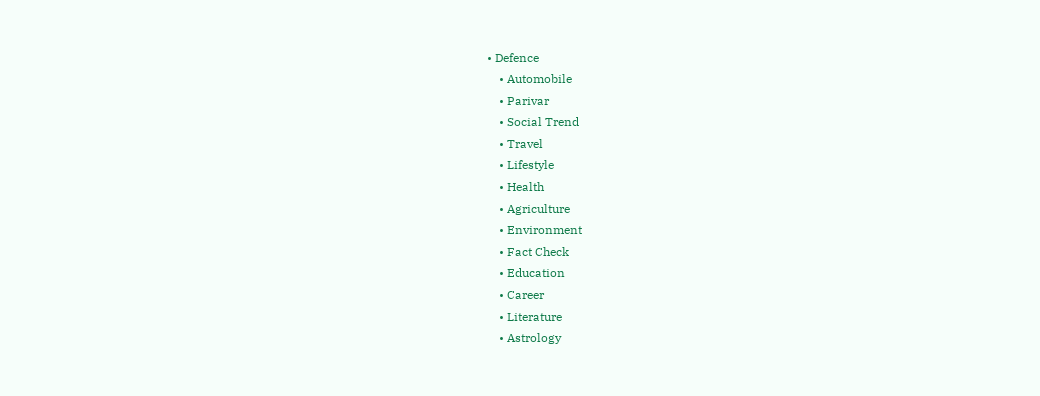• Defence
    • Automobile
    • Parivar
    • Social Trend
    • Travel
    • Lifestyle
    • Health
    • Agriculture
    • Environment
    • Fact Check
    • Education
    • Career
    • Literature
    • Astrology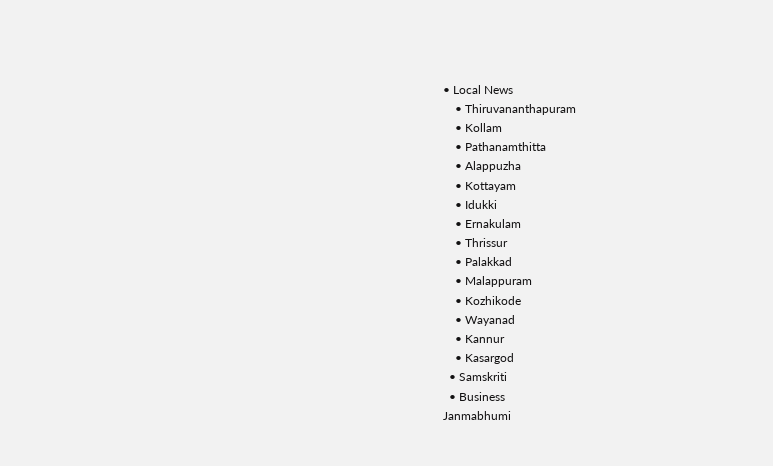• Local News
    • Thiruvananthapuram
    • Kollam
    • Pathanamthitta
    • Alappuzha
    • Kottayam
    • Idukki
    • Ernakulam
    • Thrissur
    • Palakkad
    • Malappuram
    • Kozhikode
    • Wayanad
    • Kannur
    • Kasargod
  • Samskriti
  • Business
Janmabhumi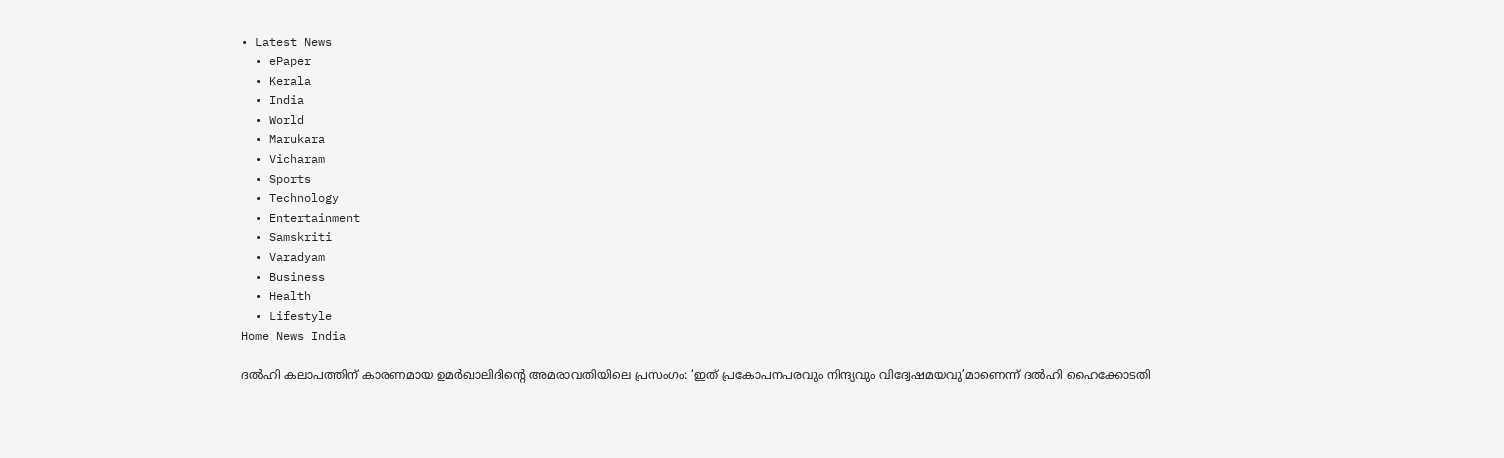• Latest News
  • ePaper
  • Kerala
  • India
  • World
  • Marukara
  • Vicharam
  • Sports
  • Technology
  • Entertainment
  • Samskriti
  • Varadyam
  • Business
  • Health
  • Lifestyle
Home News India

ദല്‍ഹി കലാപത്തിന് കാരണമായ ഉമര്‍ഖാലിദിന്റെ അമരാവതിയിലെ പ്രസംഗം: ‘ഇത് പ്രകോപനപരവും നിന്ദ്യവും വിദ്വേഷമയവു’മാണെന്ന് ദല്‍ഹി ഹൈക്കോടതി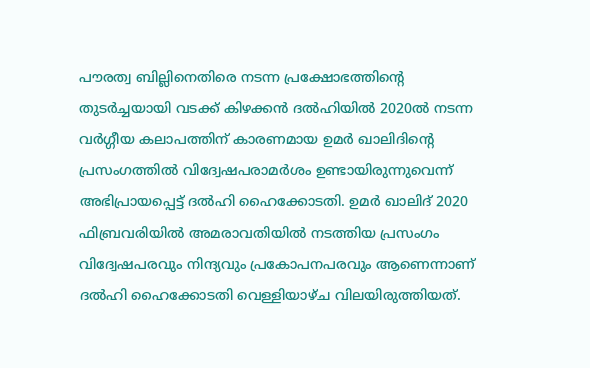പൗരത്വ ബില്ലിനെതിരെ നടന്ന പ്രക്ഷോഭത്തിന്റെ തുടര്‍ച്ചയായി വടക്ക് കിഴക്കന്‍ ദല്‍ഹിയില്‍ 2020ല്‍ നടന്ന വര്‍ഗ്ഗീയ കലാപത്തിന് കാരണമായ ഉമര്‍ ഖാലിദിന്റെ പ്രസംഗത്തില്‍ വിദ്വേഷപരാമര്‍ശം ഉണ്ടായിരുന്നുവെന്ന് അഭിപ്രായപ്പെട്ട് ദല്‍ഹി ഹൈക്കോടതി. ഉമര്‍ ഖാലിദ് 2020 ഫിബ്രവരിയില്‍ അമരാവതിയില്‍ നടത്തിയ പ്രസംഗം വിദ്വേഷപരവും നിന്ദ്യവും പ്രകോപനപരവും ആണെന്നാണ് ദല്‍ഹി ഹൈക്കോടതി വെള്ളിയാഴ്ച വിലയിരുത്തിയത്.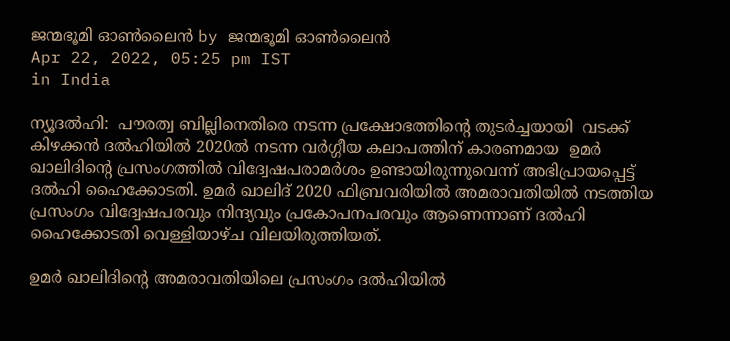ജന്മഭൂമി ഓണ്‍ലൈന്‍ by ജന്മഭൂമി ഓണ്‍ലൈന്‍
Apr 22, 2022, 05:25 pm IST
in India

ന്യൂദല്‍ഹി:  പൗരത്വ ബില്ലിനെതിരെ നടന്ന പ്രക്ഷോഭത്തിന്റെ തുടര്‍ച്ചയായി  വടക്ക് കിഴക്കന്‍ ദല്‍ഹിയില്‍ 2020ല്‍ നടന്ന വര്‍ഗ്ഗീയ കലാപത്തിന് കാരണമായ  ഉമര്‍ ഖാലിദിന്റെ പ്രസംഗത്തില്‍ വിദ്വേഷപരാമര്‍ശം ഉണ്ടായിരുന്നുവെന്ന് അഭിപ്രായപ്പെട്ട് ദല്‍ഹി ഹൈക്കോടതി. ഉമര്‍ ഖാലിദ് 2020 ഫിബ്രവരിയില്‍ അമരാവതിയില്‍ നടത്തിയ പ്രസംഗം വിദ്വേഷപരവും നിന്ദ്യവും പ്രകോപനപരവും ആണെന്നാണ് ദല്‍ഹി ഹൈക്കോടതി വെള്ളിയാഴ്ച വിലയിരുത്തിയത്.

ഉമര്‍ ഖാലിദിന്റെ അമരാവതിയിലെ പ്രസംഗം ദല്‍ഹിയില്‍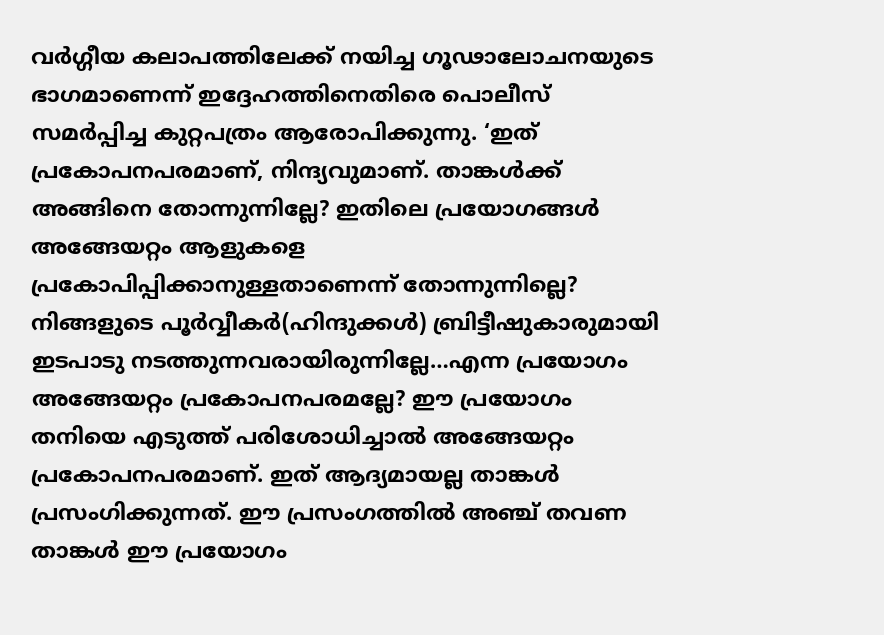വര്‍ഗ്ഗീയ കലാപത്തിലേക്ക് നയിച്ച ഗൂഢാലോചനയുടെ ഭാഗമാണെന്ന് ഇദ്ദേഹത്തിനെതിരെ പൊലീസ് സമര്‍പ്പിച്ച കുറ്റപത്രം ആരോപിക്കുന്നു. ‘ഇത് പ്രകോപനപരമാണ്, നിന്ദ്യവുമാണ്. താങ്കള്‍ക്ക് അങ്ങിനെ തോന്നുന്നില്ലേ? ഇതിലെ പ്രയോഗങ്ങള്‍ അങ്ങേയറ്റം ആളുകളെ പ്രകോപിപ്പിക്കാനുള്ളതാണെന്ന് തോന്നുന്നില്ലെ? നിങ്ങളുടെ പൂര്‍വ്വീകര്‍(ഹിന്ദുക്കള്‍) ബ്രിട്ടീഷുകാരുമായി ഇടപാടു നടത്തുന്നവരായിരുന്നില്ലേ…എന്ന പ്രയോഗം അങ്ങേയറ്റം പ്രകോപനപരമല്ലേ? ഈ പ്രയോഗം തനിയെ എടുത്ത് പരിശോധിച്ചാല്‍ അങ്ങേയറ്റം പ്രകോപനപരമാണ്. ഇത് ആദ്യമായല്ല താങ്കള്‍ പ്രസംഗിക്കുന്നത്. ഈ പ്രസംഗത്തില്‍ അഞ്ച് തവണ താങ്കള്‍ ഈ പ്രയോഗം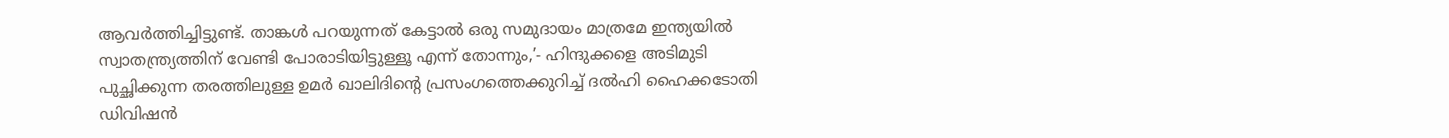ആവര്‍ത്തിച്ചിട്ടുണ്ട്. താങ്കള്‍ പറയുന്നത് കേട്ടാല്‍ ഒരു സമുദായം മാത്രമേ ഇന്ത്യയില്‍ സ്വാതന്ത്ര്യത്തിന് വേണ്ടി പോരാടിയിട്ടുള്ളൂ എന്ന് തോന്നും,’- ഹിന്ദുക്കളെ അടിമുടി പുച്ഛിക്കുന്ന തരത്തിലുള്ള ഉമര്‍ ഖാലിദിന്റെ പ്രസംഗത്തെക്കുറിച്ച് ദല്‍ഹി ഹൈക്കടോതി ഡിവിഷന്‍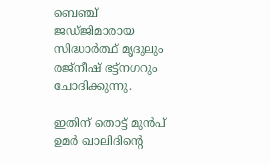ബെഞ്ച് ജഡ്ജിമാരായ സിദ്ധാര്‍ത്ഥ് മൃദുലും രജ്‌നീഷ് ഭട്ട്‌നഗറും ചോദിക്കുന്നു.

ഇതിന് തൊട്ട് മുന്‍പ് ഉമര്‍ ഖാലിദിന്റെ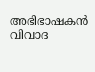അഭിഭാഷകന്‍ വിവാദ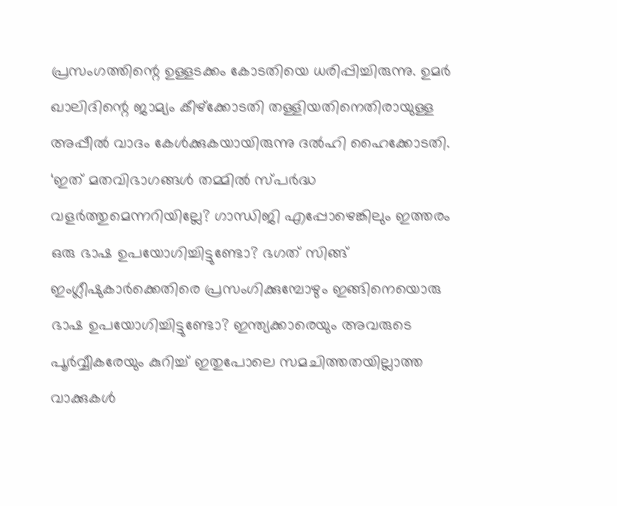പ്രസംഗത്തിന്റെ ഉള്ളടക്കം കോടതിയെ ധരിപ്പിച്ചിരുന്നു. ഉമര്‍ ഖാലിദിന്റെ ജാമ്യം കീഴ്‌ക്കോടതി തള്ളിയതിനെതിരായുള്ള അപ്പീല്‍ വാദം കേള്‍ക്കുകയായിരുന്നു ദല്‍ഹി ഹൈക്കോടതി. ‘ഇത് മതവിഭാഗങ്ങള്‍ തമ്മില്‍ സ്പര്‍ദ്ധ വളര്‍ത്തുമെന്നറിയില്ലേ? ഗാന്ധിജി എപ്പോഴെങ്കിലും ഇത്തരം ഒരു ഭാഷ ഉപയോഗിച്ചിട്ടുണ്ടോ? ഭഗത് സിങ്ങ് ഇംഗ്ലീഷുകാര്‍ക്കെതിരെ പ്രസംഗിക്കുമ്പോഴും ഇങ്ങിനെയൊരു ഭാഷ ഉപയോഗിച്ചിട്ടുണ്ടോ? ഇന്ത്യക്കാരെയും അവരുടെ പൂര്‍വ്വീകരേയും കുറിച്ച് ഇതുപോലെ സമചിത്തതയില്ലാത്ത വാക്കുകള്‍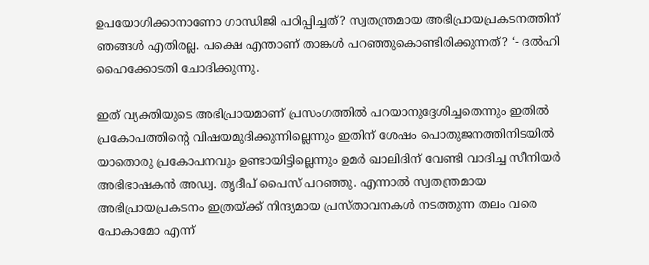ഉപയോഗിക്കാനാണോ ഗാന്ധിജി പഠിപ്പിച്ചത്? സ്വതന്ത്രമായ അഭിപ്രായപ്രകടനത്തിന് ഞങ്ങള്‍ എതിരല്ല. പക്ഷെ എന്താണ് താങ്കള്‍ പറഞ്ഞുകൊണ്ടിരിക്കുന്നത്? ‘- ദല്‍ഹി ഹൈക്കോടതി ചോദിക്കുന്നു.

ഇത് വ്യക്തിയുടെ അഭിപ്രായമാണ് പ്രസംഗത്തില്‍ പറയാനുദ്ദേശിച്ചതെന്നും ഇതില്‍ പ്രകോപത്തിന്റെ വിഷയമുദിക്കുന്നില്ലെന്നും ഇതിന് ശേഷം പൊതുജനത്തിനിടയില്‍ യാതൊരു പ്രകോപനവും ഉണ്ടായിട്ടില്ലെന്നും ഉമര്‍ ഖാലിദിന് വേണ്ടി വാദിച്ച സീനിയര്‍ അഭിഭാഷകന്‍ അഡ്വ. തൃദീപ് പൈസ് പറഞ്ഞു. എന്നാല്‍ സ്വതന്ത്രമായ അഭിപ്രായപ്രകടനം ഇത്രയ്‌ക്ക് നിന്ദ്യമായ പ്രസ്താവനകള്‍ നടത്തുന്ന തലം വരെ പോകാമോ എന്ന്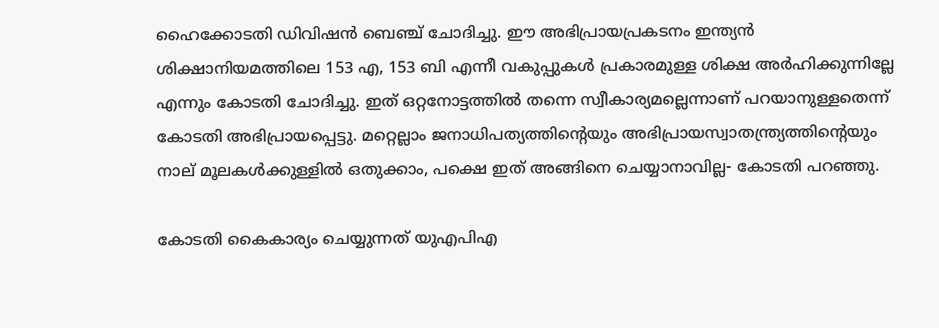ഹൈക്കോടതി ഡിവിഷന്‍ ബെഞ്ച് ചോദിച്ചു. ഈ അഭിപ്രായപ്രകടനം ഇന്ത്യന്‍ ശിക്ഷാനിയമത്തിലെ 153 എ, 153 ബി എന്നീ വകുപ്പുകള്‍ പ്രകാരമുള്ള ശിക്ഷ അര്‍ഹിക്കുന്നില്ലേ എന്നും കോടതി ചോദിച്ചു. ഇത് ഒറ്റനോട്ടത്തില്‍ തന്നെ സ്വീകാര്യമല്ലെന്നാണ് പറയാനുള്ളതെന്ന് കോടതി അഭിപ്രായപ്പെട്ടു. മറ്റെല്ലാം ജനാധിപത്യത്തിന്റെയും അഭിപ്രായസ്വാതന്ത്ര്യത്തിന്റെയും നാല് മൂലകള്‍ക്കുള്ളില്‍ ഒതുക്കാം, പക്ഷെ ഇത് അങ്ങിനെ ചെയ്യാനാവില്ല- കോടതി പറഞ്ഞു.

കോടതി കൈകാര്യം ചെയ്യുന്നത് യുഎപിഎ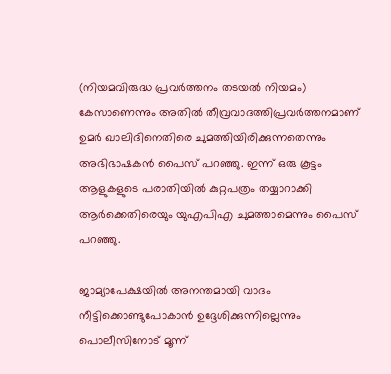(നിയമവിരുദ്ധ പ്രവര്‍ത്തനം തടയല്‍ നിയമം) കേസാണെന്നും അതില്‍ തീവ്രവാദത്തിപ്രവര്‍ത്തനമാണ് ഉമര്‍ ഖാലിദിനെതിരെ ചുമത്തിയിരിക്കുന്നതെന്നും അഭിഭാഷകന്‍ പൈസ് പറഞ്ഞു. ഇന്ന് ഒരു കൂട്ടം ആളുകളുടെ പരാതിയില്‍ കുറ്റപത്രം തയ്യാറാക്കി ആര്‍ക്കെതിരെയും യുഎപിഎ ചുമത്താമെന്നും പൈസ് പറഞ്ഞു.

ജാമ്യാപേക്ഷയില്‍ അനന്തമായി വാദം നീട്ടിക്കൊണ്ടുപോകാന്‍ ഉദ്ദേശിക്കുന്നില്ലെന്നും പൊലീസിനോട് മൂന്ന്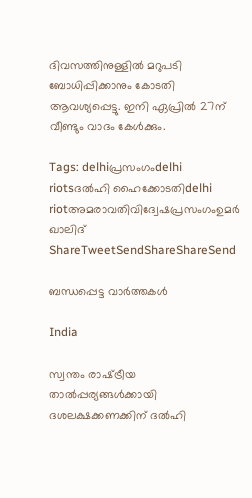ദിവസത്തിനുള്ളില്‍ മറുപടി ബോധിപ്പിക്കാനും കോടതി ആവശ്യപ്പെട്ടു. ഇനി ഏപ്രില്‍ 27ന് വീണ്ടും വാദം കേള്‍ക്കും.

Tags: delhiപ്രസംഗംdelhi riotsദല്‍ഹി ഹൈക്കോടതിdelhi riotഅമരാവതിവിദ്വേഷപ്രസംഗംഉമര്‍ ഖാലിദ്
ShareTweetSendShareShareSend

ബന്ധപ്പെട്ട വാര്‍ത്തകള്‍

India

സ്വന്തം രാഷ്‌ട്രീയ താൽപ്പര്യങ്ങൾക്കായി ദശലക്ഷക്കണക്കിന് ദൽഹി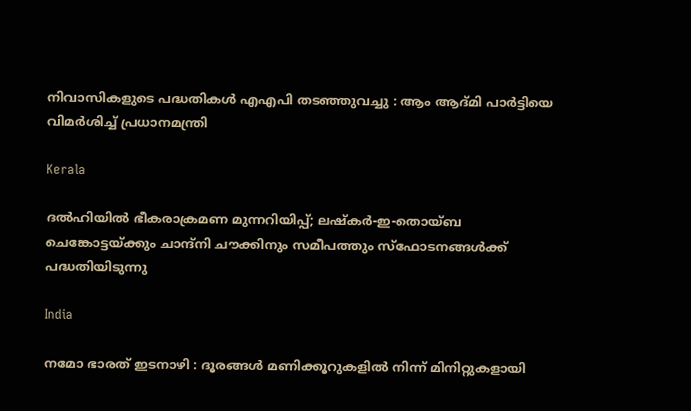നിവാസികളുടെ പദ്ധതികൾ എഎപി തടഞ്ഞുവച്ചു : ആം ആദ്മി പാർട്ടിയെ വിമർശിച്ച് പ്രധാനമന്ത്രി

Kerala

ദൽഹിയിൽ ഭീകരാക്രമണ മുന്നറിയിപ്പ്; ലഷ്‌കർ-ഇ-തൊയ്ബ ചെങ്കോട്ടയ്‌ക്കും ചാന്ദ്‌നി ചൗക്കിനും സമീപത്തും സ്‌ഫോടനങ്ങൾക്ക് പദ്ധതിയിടുന്നു

India

നമോ ഭാരത് ഇടനാഴി : ദൂരങ്ങൾ മണിക്കൂറുകളിൽ നിന്ന് മിനിറ്റുകളായി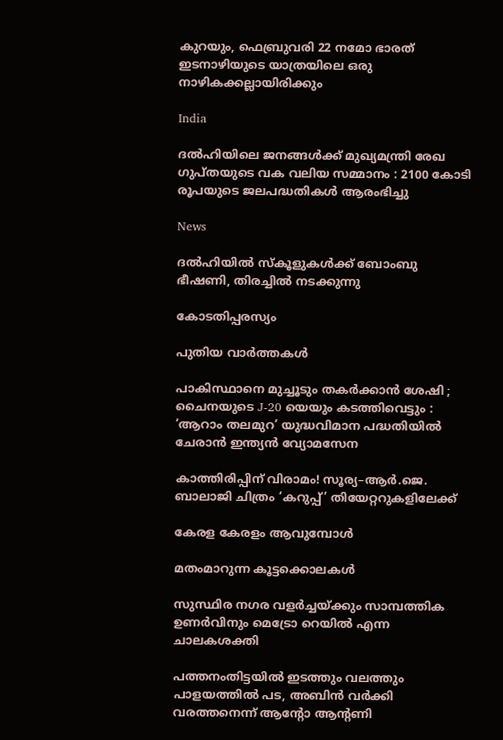കുറയും, ഫെബ്രുവരി 22 നമോ ഭാരത് ഇടനാഴിയുടെ യാത്രയിലെ ഒരു നാഴികക്കല്ലായിരിക്കും

India

ദൽഹിയിലെ ജനങ്ങൾക്ക് മുഖ്യമന്ത്രി രേഖ ഗുപ്തയുടെ വക വലിയ സമ്മാനം : 2100 കോടി രൂപയുടെ ജലപദ്ധതികൾ ആരംഭിച്ചു

News

ദൽഹിയിൽ സ്‌കൂളുകൾക്ക് ബോംബു ഭീഷണി, തിരച്ചിൽ നടക്കുന്നു

കോടതിപ്പരസ്യം

പുതിയ വാര്‍ത്തകള്‍

പാകിസ്ഥാനെ മുച്ചൂടും തകർക്കാൻ ശേഷി ; ചൈനയുടെ J-20 യെയും കടത്തിവെട്ടും : ‘ആറാം തലമുറ’ യുദ്ധവിമാന പദ്ധതിയിൽ ചേരാൻ ഇന്ത്യൻ വ്യോമസേന

കാത്തിരിപ്പിന് വിരാമം! സൂര്യ–ആർ.ജെ. ബാലാജി ചിത്രം ‘കറുപ്പ്’ തിയേറ്ററുകളിലേക്ക്

കേരള കേരളം ആവുമ്പോൾ

മതംമാറുന്ന കൂട്ടക്കൊലകള്‍

സുസ്ഥിര നഗര വളര്‍ച്ചയ്‌ക്കും സാമ്പത്തിക ഉണര്‍വിനും മെട്രോ റെയില്‍ എന്ന ചാലകശക്തി

പത്തനംതിട്ടയിൽ ഇടത്തും വലത്തും പാളയത്തിൽ പട, അബിന്‍ വര്‍ക്കി വരത്തനെന്ന് ആന്റോ ആന്റണി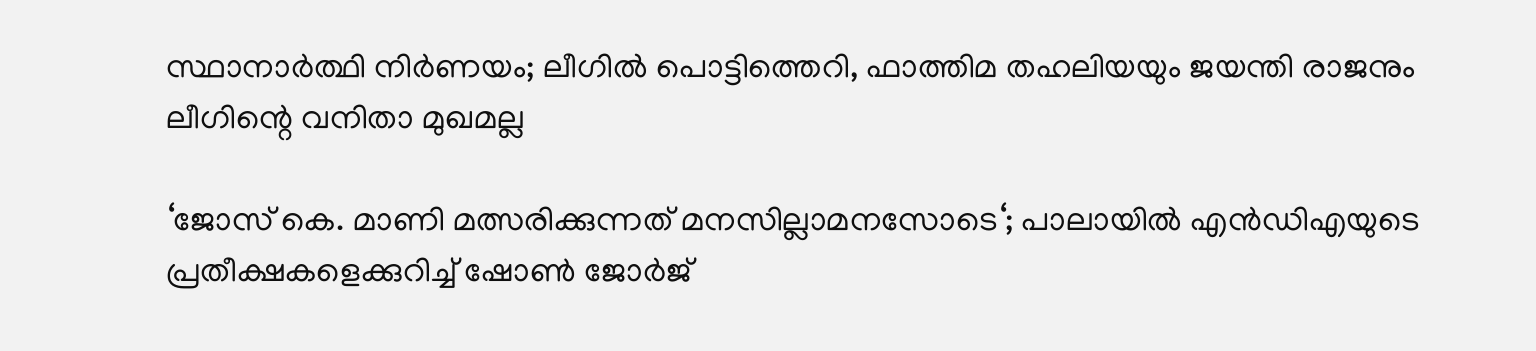സ്ഥാനാർത്ഥി നിർണയം; ലീഗിൽ പൊട്ടിത്തെറി, ഫാത്തിമ തഹലിയയും ജയന്തി രാജനും ലീഗിന്റെ വനിതാ മുഖമല്ല

‘ജോസ് കെ. മാണി മത്സരിക്കുന്നത് മനസില്ലാമനസോടെ‘; പാലായില്‍ എന്‍ഡിഎയുടെ പ്രതീക്ഷകളെക്കുറിച്ച് ഷോണ്‍ ജോര്‍ജ്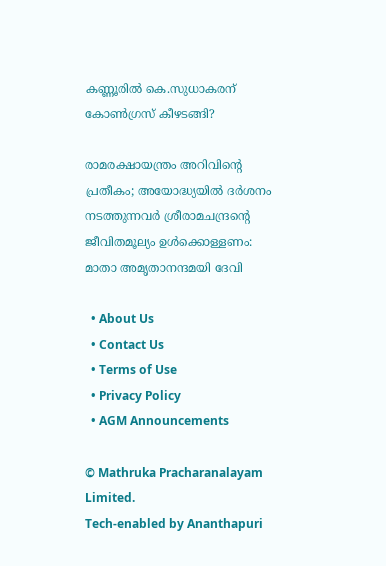കണ്ണൂരിൽ കെ.സുധാകരന് കോൺഗ്രസ് കീഴടങ്ങി?

രാമരക്ഷായന്ത്രം അറിവിന്റെ പ്രതീകം; അയോദ്ധ്യയിൽ ദർശനം നടത്തുന്നവർ ശ്രീരാമചന്ദ്രന്റെ ജീവിതമൂല്യം ഉള്‍ക്കൊള്ളണം: മാതാ അമൃതാനന്ദമയി ദേവി

  • About Us
  • Contact Us
  • Terms of Use
  • Privacy Policy
  • AGM Announcements

© Mathruka Pracharanalayam Limited.
Tech-enabled by Ananthapuri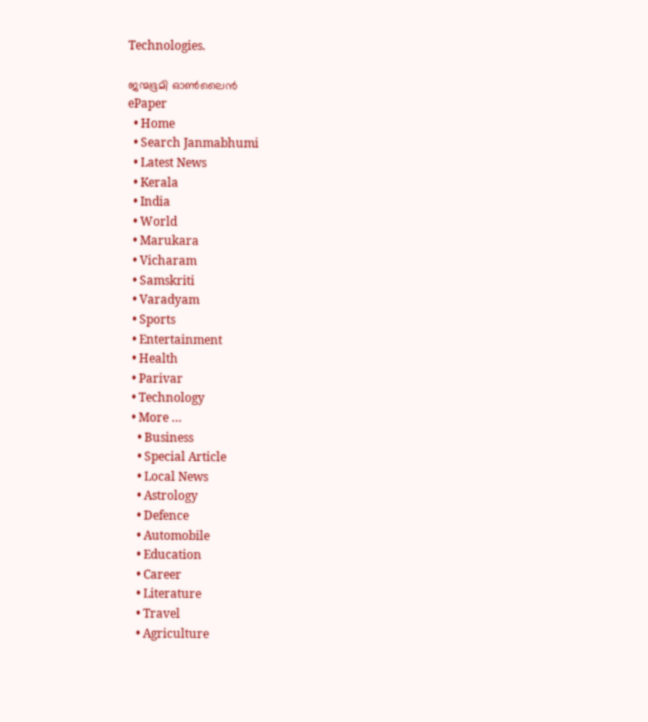Technologies.

ജന്മഭൂമി ഓണ്‍ലൈന്‍
ePaper
  • Home
  • Search Janmabhumi
  • Latest News
  • Kerala
  • India
  • World
  • Marukara
  • Vicharam
  • Samskriti
  • Varadyam
  • Sports
  • Entertainment
  • Health
  • Parivar
  • Technology
  • More …
    • Business
    • Special Article
    • Local News
    • Astrology
    • Defence
    • Automobile
    • Education
    • Career
    • Literature
    • Travel
    • Agriculture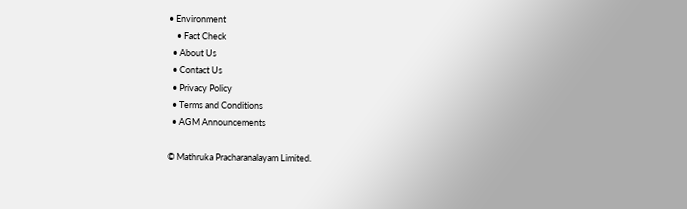• Environment
    • Fact Check
  • About Us
  • Contact Us
  • Privacy Policy
  • Terms and Conditions
  • AGM Announcements

© Mathruka Pracharanalayam Limited.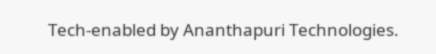Tech-enabled by Ananthapuri Technologies.